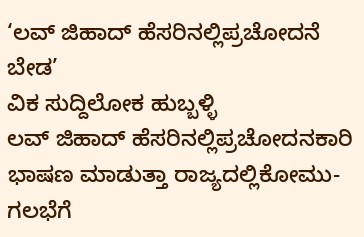‘ಲವ್ ಜಿಹಾದ್ ಹೆಸರಿನಲ್ಲಿಪ್ರಚೋದನೆ ಬೇಡ’
ವಿಕ ಸುದ್ದಿಲೋಕ ಹುಬ್ಬಳ್ಳಿ
ಲವ್ ಜಿಹಾದ್ ಹೆಸರಿನಲ್ಲಿಪ್ರಚೋದನಕಾರಿ ಭಾಷಣ ಮಾಡುತ್ತಾ ರಾಜ್ಯದಲ್ಲಿಕೋಮು-ಗಲಭೆಗೆ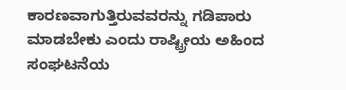ಕಾರಣವಾಗುತ್ತಿರುವವರನ್ನು ಗಡಿಪಾರು ಮಾಡಬೇಕು ಎಂದು ರಾಷ್ಟ್ರೀಯ ಅಹಿಂದ ಸಂಘಟನೆಯ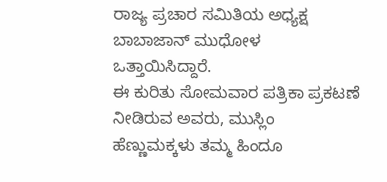ರಾಜ್ಯ ಪ್ರಚಾರ ಸಮಿತಿಯ ಅಧ್ಯಕ್ಷ ಬಾಬಾಜಾನ್ ಮುಧೋಳ ಒತ್ತಾಯಿಸಿದ್ದಾರೆ.
ಈ ಕುರಿತು ಸೋಮವಾರ ಪತ್ರಿಕಾ ಪ್ರಕಟಣೆ ನೀಡಿರುವ ಅವರು, ಮುಸ್ಲಿಂ ಹೆಣ್ಣುಮಕ್ಕಳು ತಮ್ಮ ಹಿಂದೂ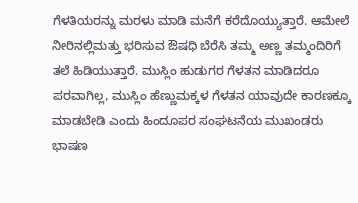ಗೆಳತಿಯರನ್ನು ಮರಳು ಮಾಡಿ ಮನೆಗೆ ಕರೆದೊಯ್ಯುತ್ತಾರೆ. ಆಮೇಲೆ ನೀರಿನಲ್ಲಿಮತ್ತು ಭರಿಸುವ ಔಷಧಿ ಬೆರೆಸಿ ತಮ್ಮ ಅಣ್ಣ ತಮ್ಮಂದಿರಿಗೆ ತಲೆ ಹಿಡಿಯುತ್ತಾರೆ. ಮುಸ್ಲಿಂ ಹುಡುಗರ ಗೆಳತನ ಮಾಡಿದರೂ ಪರವಾಗಿಲ್ಲ, ಮುಸ್ಲಿಂ ಹೆಣ್ಣುಮಕ್ಕಳ ಗೆಳತನ ಯಾವುದೇ ಕಾರಣಕ್ಕೂ ಮಾಡಬೇಡಿ ಎಂದು ಹಿಂದೂಪರ ಸಂಘಟನೆಯ ಮುಖಂಡರು ಭಾಷಣ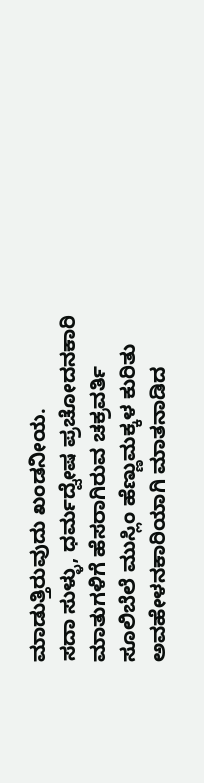ಮಾಡುತ್ತಿರುವುದು ಖಂಡನೀಯ.
ಸದಾ ಸುಳ್ಳು, ಧರ್ಮದ್ವೇಷ ಪ್ರಚೋದನಕಾರಿ ಮಾತುಗಳಿಗೆ ಹೆಸರಾಗಿರುವ ಚಕ್ರವರ್ತಿ ಸೂಲಿಬೆಲೆ ಮುಸ್ಲಿಂ ಹೆಣ್ಣುಮಕ್ಕಳ ಕುರಿತು ಅವಹೇಳನಕಾರಿಯಾಗಿ ಮಾತನಾಡಿದ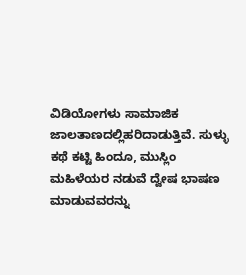ವಿಡಿಯೋಗಳು ಸಾಮಾಜಿಕ ಜಾಲತಾಣದಲ್ಲಿಹರಿದಾಡುತ್ತಿವೆ. ಸುಳ್ಳು ಕಥೆ ಕಟ್ಟಿ ಹಿಂದೂ, ಮುಸ್ಲಿಂ ಮಹಿಳೆಯರ ನಡುವೆ ದ್ವೇಷ ಭಾಷಣ ಮಾಡುವವರನ್ನು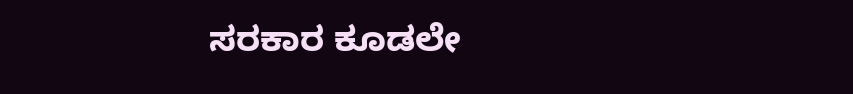ಸರಕಾರ ಕೂಡಲೇ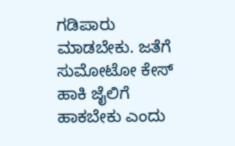ಗಡಿಪಾರು ಮಾಡಬೇಕು. ಜತೆಗೆ ಸುಮೋಟೋ ಕೇಸ್ ಹಾಕಿ ಜೈಲಿಗೆ ಹಾಕಬೇಕು ಎಂದು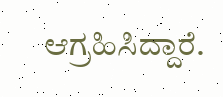ಆಗ್ರಹಿಸಿದ್ದಾರೆ.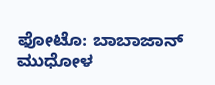ಫೋಟೊ: ಬಾಬಾಜಾನ್ ಮುಧೋಳ